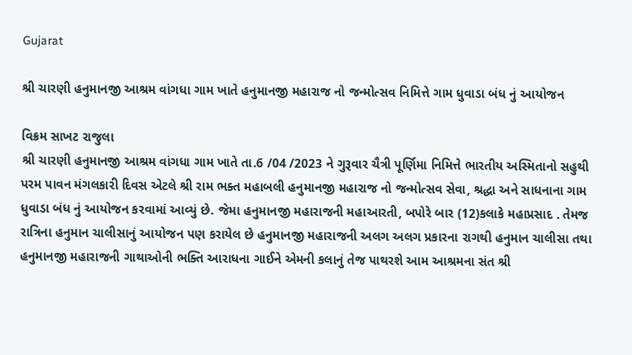Gujarat

શ્રી ચારણી હનુમાનજી આશ્રમ વાંગધા ગામ ખાતે હનુમાનજી મહારાજ નો જન્મોત્સવ નિમિત્તે ગામ ધુવાડા બંધ નું આયોજન

વિક્રમ સાખટ રાજુલા
શ્રી ચારણી હનુમાનજી આશ્રમ વાંગધા ગામ ખાતે તા.6 /04 /2023 ને ગુરૂવાર ચૈત્રી પૂર્ણિમા નિમિત્તે ભારતીય અસ્મિતાનો સહુથી પરમ પાવન મંગલકારી દિવસ એટલે શ્રી રામ ભક્ત મહાબલી હનુમાનજી મહારાજ નો જન્મોત્સવ સેવા, શ્રદ્ધા અને સાધનાના ગામ ધુવાડા બંધ નું આયોજન કરવામાં આવ્યું છે. જેમા હનુમાનજી મહારાજની મહાઆરતી, બપોરે બાર (12)કલાકે મહાપ્રસાદ . તેમજ રાત્રિના હનુમાન ચાલીસાનું આયોજન પણ કરાયેલ છે હનુમાનજી મહારાજની અલગ અલગ પ્રકારના રાગથી હનુમાન ચાલીસા તથા હનુમાનજી મહારાજની ગાથાઓની ભક્તિ આરાધના ગાઈને એમની કલાનું તેજ પાથરશે આમ આશ્રમના સંત શ્રી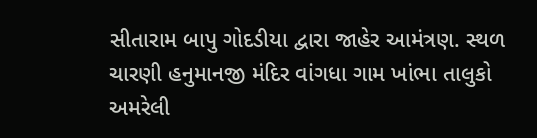સીતારામ બાપુ ગોદડીયા દ્વારા જાહેર આમંત્રણ. સ્થળ ચારણી હનુમાનજી મંદિર વાંગધા ગામ ખાંભા તાલુકો અમરેલી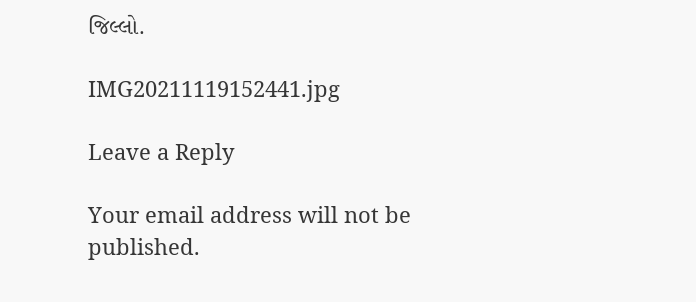જિલ્લો.

IMG20211119152441.jpg

Leave a Reply

Your email address will not be published.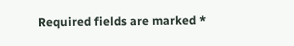Required fields are marked *